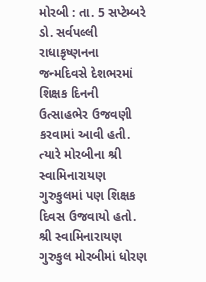મોરબી : તા. 5 સપ્ટેમ્બરે ડો. સર્વપલ્લી રાધાકૃષ્ણનના જન્મદિવસે દેશભરમાં શિક્ષક દિનની ઉત્સાહભેર ઉજવણી કરવામાં આવી હતી. ત્યારે મોરબીના શ્રી સ્વામિનારાયણ ગુરુકુલમાં પણ શિક્ષક દિવસ ઉજવાયો હતો. શ્રી સ્વામિનારાયણ ગુરુકુલ મોરબીમાં ધોરણ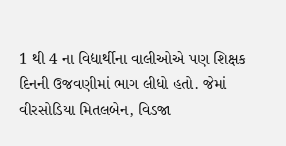1 થી 4 ના વિદ્યાર્થીના વાલીઓએ પણ શિક્ષક દિનની ઉજવણીમાં ભાગ લીધો હતો. જેમાં વીરસોડિયા મિતલબેન, વિડજા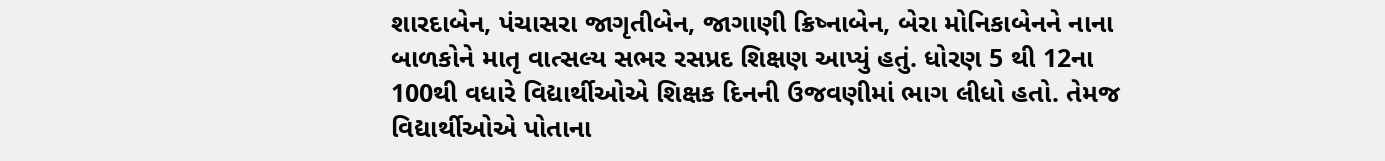શારદાબેન, પંચાસરા જાગૃતીબેન, જાગાણી ક્રિષ્નાબેન, બેરા મોનિકાબેનને નાના બાળકોને માતૃ વાત્સલ્ય સભર રસપ્રદ શિક્ષણ આપ્યું હતું. ધોરણ 5 થી 12ના 100થી વધારે વિદ્યાર્થીઓએ શિક્ષક દિનની ઉજવણીમાં ભાગ લીધો હતો. તેમજ વિદ્યાર્થીઓએ પોતાના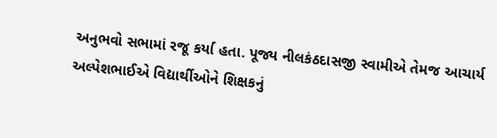અનુભવો સભામાં રજૂ કર્યા હતા. પૂજ્ય નીલકંઠદાસજી સ્વામીએ તેમજ આચાર્ય અલ્પેશભાઈએ વિદ્યાર્થીઓને શિક્ષકનું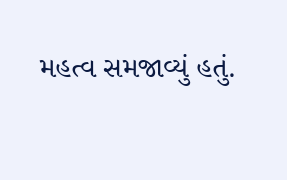મહત્વ સમજાવ્યું હતું.